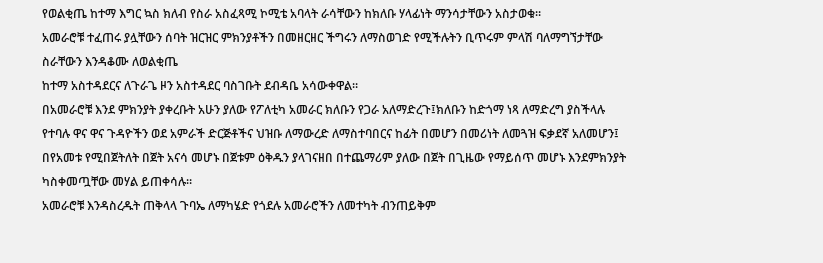የወልቂጤ ከተማ እግር ኳስ ክለብ የስራ አስፈጻሚ ኮሚቴ አባላት ራሳቸውን ከክለቡ ሃላፊነት ማንሳታቸውን አስታወቁ።
አመራሮቹ ተፈጠሩ ያሏቸውን ሰባት ዝርዝር ምክንያቶችን በመዘርዘር ችግሩን ለማስወገድ የሚችሉትን ቢጥሩም ምላሽ ባለማግኘታቸው ስራቸውን እንዳቆሙ ለወልቂጤ
ከተማ አስተዳደርና ለጉራጌ ዞን አስተዳደር ባስገቡት ደብዳቤ አሳውቀዋል።
በአመራሮቹ እንደ ምክንያት ያቀረቡት አሁን ያለው የፖለቲካ አመራር ክለቡን የጋራ አለማድረጉ፤ክለቡን ከድጎማ ነጻ ለማድረግ ያስችላሉ የተባሉ ዋና ዋና ጉዳዮችን ወደ አምራች ድርጅቶችና ህዝቡ ለማውረድ ለማስተባበርና ከፊት በመሆን በመሪነት ለመጓዝ ፍቃደኛ አለመሆን፤ በየአመቱ የሚበጀትለት በጀት አናሳ መሆኑ በጀቱም ዕቅዱን ያላገናዘበ በተጨማሪም ያለው በጀት በጊዜው የማይሰጥ መሆኑ እንደምክንያት ካስቀመጧቸው መሃል ይጠቀሳሉ።
አመራሮቹ እንዳስረዱት ጠቅላላ ጉባኤ ለማካሄድ የጎደሉ አመራሮችን ለመተካት ብንጠይቅም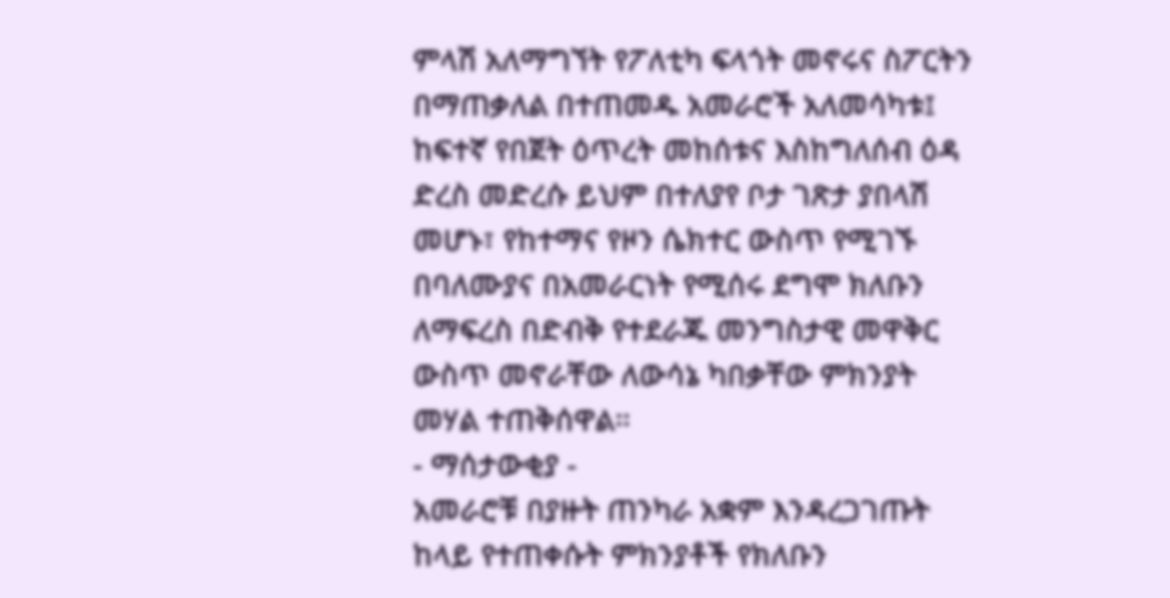ምላሽ አለማግኘት የፖለቲካ ፍላጎት መኖሩና ስፖርትን በማጠቃለል በተጠመዱ አመራሮች አለመሳካቱ፤ ከፍተኛ የበጀት ዕጥረት መከሰቱና እስከግለሰብ ዕዳ ድረስ መድረሱ ይህም በተለያየ ቦታ ገጽታ ያበላሽ መሆኑ፣ የከተማና የዞን ሴክተር ውስጥ የሚገኙ በባለሙያና በአመራርነት የሚሰሩ ደግሞ ክለቡን ለማፍረስ በድብቅ የተደራጁ መንግስታዊ መዋቅር ውስጥ መኖራቸው ለውሳኔ ካበቃቸው ምክንያት መሃል ተጠቅሰዋል።
- ማሰታውቂያ -
አመራሮቹ በያዙት ጠንካራ አቋም እንዳረጋገጡት ከላይ የተጠቀሱት ምክንያቶች የክለቡን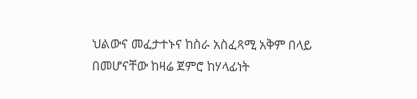ህልውና መፈታተኑና ከስራ አስፈጻሚ አቅም በላይ በመሆናቸው ከዛሬ ጀምሮ ከሃላፊነት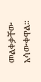መልቀቃቸው አሳውቀዋል።